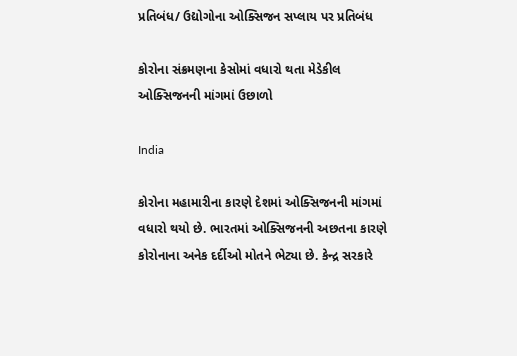પ્રતિબંધ/ ઉદ્યોગોના ઓક્સિજન સપ્લાય પર પ્રતિબંધ

કોરોના સંક્રમણના કેસોમાં વધારો થતા મેડેકીલ ઓક્સિજનની માંગમાં ઉછાળો

India

કોરોના મહામારીના કારણે દેશમાં ઓક્સિજનની માંગમાં વધારો થયો છે. ભારતમાં ઓક્સિજનની અછતના કારણે કોરોનાના અનેક દર્દીઓ મોતને ભેટ્યા છે. કેન્દ્ર સરકારે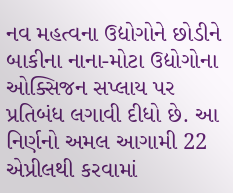નવ મહત્વના ઉદ્યોગોને છોડીને બાકીના નાના-મોટા ઉદ્યોગોના ઓક્સિજન સપ્લાય પર પ્રતિબંધ લગાવી દીધો છે. આ નિર્ણનો અમલ આગામી 22 એપ્રીલથી કરવામાં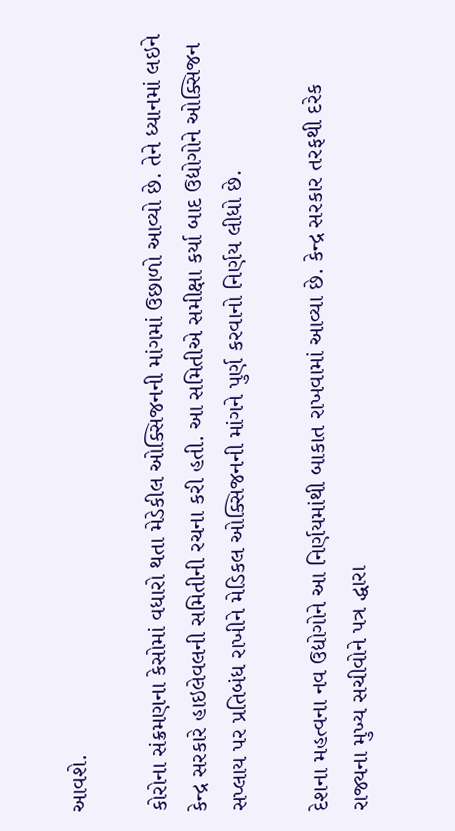આવશે.

કોરોના સંક્રમણના કેસોમાં વધારો થતા મેડેકીલ ઓક્સિજનની માંગમાં ઉછાળો આવ્યો છે. તેને ધ્યાનમાં લઇને કેન્દ્ર સરકારે હાઇલેવલની સમિતીની રચના કરી હતી. આ સમિતીએ સમીક્ષા કર્યા બાદ ઉદ્યોગોને ઓક્સિજન સપ્લાય પર પ્રતિબંધ રાખીને મેડિકલ ઓક્સિજનની માંગને પુર્ણ કરવાનો નિર્ણય લીધો છે.

દેશના મહત્વના નવ ઉદ્યોગોને આ નિર્ણયમાંથી બાકાત રાખવામાં આવ્યા છે. કેન્દ્ર સરકાર તરફથી દરેક રાજ્યના મુખ્ય સચીવોને પત્ર દ્ધારા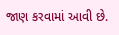જાણ કરવામાં આવી છે.